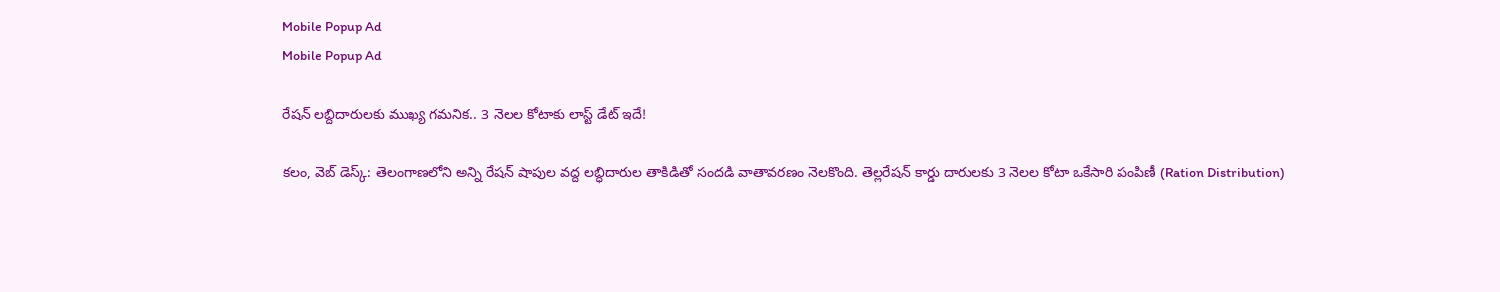Mobile Popup Ad
Mobile Popup Ad

రేషన్ లబ్దిదారులకు ముఖ్య గమనిక.. 3 నెలల కోటాకు లాస్ట్ డేట్ ఇదే!

కలం, వెబ్ డెస్క్: తెలంగాణలోని అన్ని రేషన్ షాపుల వద్ద లబ్ధిదారుల తాకిడితో సందడి వాతావరణం నెలకొంది. తెల్లరేషన్ కార్డు దారులకు 3 నెలల కోటా ఒకేసారి పంపిణీ (Ration Distribution)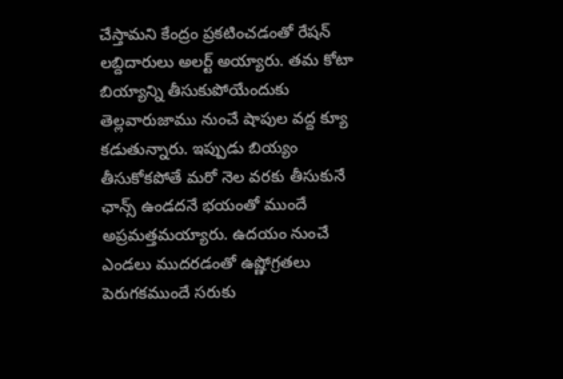చేస్తామని కేంద్రం ప్రకటించడంతో రేషన్ లబ్దిదారులు అలర్ట్ అయ్యారు. తమ కోటా బియ్యాన్ని తీసుకుపోయేందుకు తెల్లవారుజాము నుంచే షాపుల వద్ద క్యూ కడుతున్నారు. ఇప్పుడు బియ్యం తీసుకోకపోతే మరో నెల వరకు తీసుకునే ఛాన్స్ ఉండదనే భయంతో ముందే అప్రమత్తమయ్యారు. ఉదయం నుంచే ఎండలు ముదరడంతో ఉష్ణోగ్రతలు పెరుగకముందే సరుకు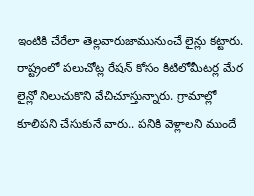ఇంటికి చేరేలా తెల్లవారుజామునుంచే లైన్లు కట్టారు. రాష్ట్రంలో పలుచోట్ల రేషన్ కోసం కిటిలోమీటర్ల మేర లైన్లో నిలుచుకొని వేచిచూస్తున్నారు. గ్రామాల్లో కూలిపని చేసుకునే వారు.. పనికి వెళ్లాలని ముందే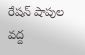రేషన్ షాపుల వద్ద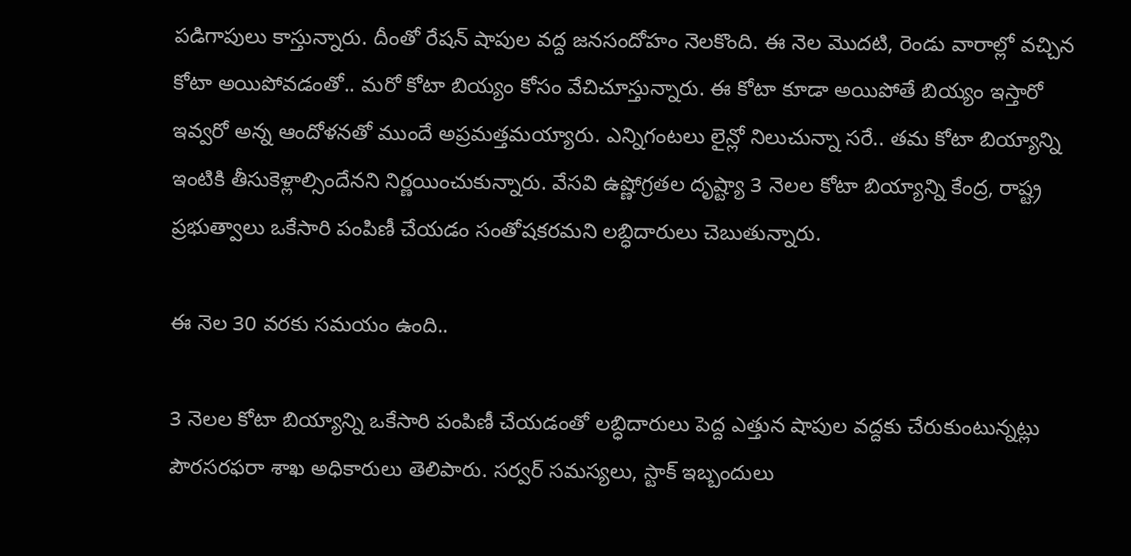పడిగాపులు కాస్తున్నారు. దీంతో రేషన్ షాపుల వద్ద జనసందోహం నెలకొంది. ఈ నెల మొదటి, రెండు వారాల్లో వచ్చిన కోటా అయిపోవడంతో.. మరో కోటా బియ్యం కోసం వేచిచూస్తున్నారు. ఈ కోటా కూడా అయిపోతే బియ్యం ఇస్తారో ఇవ్వరో అన్న ఆందోళనతో ముందే అప్రమత్తమయ్యారు. ఎన్నిగంటలు లైన్లో నిలుచున్నా సరే.. తమ కోటా బియ్యాన్ని ఇంటికి తీసుకెళ్లాల్సిందేనని నిర్ణయించుకున్నారు. వేసవి ఉష్ణోగ్రతల దృష్ట్యా 3 నెలల కోటా బియ్యాన్ని కేంద్ర, రాష్ట్ర ప్రభుత్వాలు ఒకేసారి పంపిణీ చేయడం సంతోషకరమని లబ్ధిదారులు చెబుతున్నారు.

ఈ నెల 30 వరకు సమయం ఉంది..

3 నెలల కోటా బియ్యాన్ని ఒకేసారి పంపిణీ చేయడంతో లబ్ధిదారులు పెద్ద ఎత్తున షాపుల వద్దకు చేరుకుంటున్నట్లు పౌరసరఫరా శాఖ అధికారులు తెలిపారు. సర్వర్ సమస్యలు, స్టాక్ ఇబ్బందులు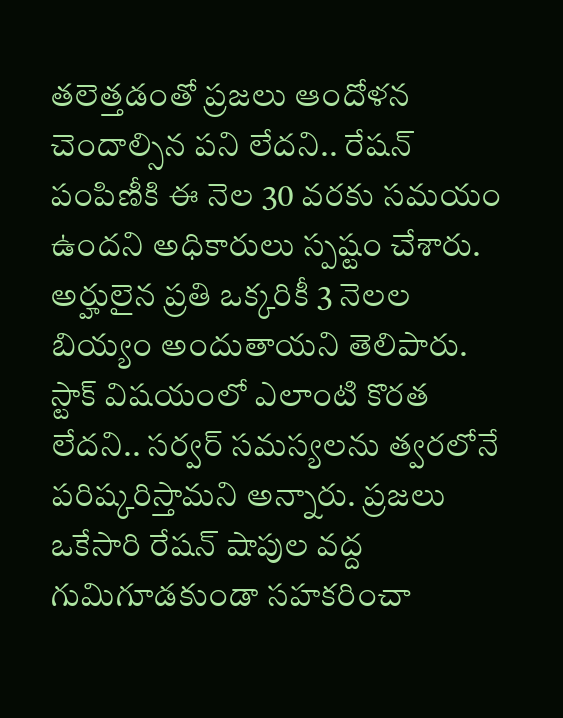తలెత్తడంతో ప్రజలు ఆందోళన చెందాల్సిన పని లేదని.. రేషన్ పంపిణీకి ఈ నెల 30 వరకు సమయం ఉందని అధికారులు స్పష్టం చేశారు. అర్హులైన ప్రతి ఒక్కరికీ 3 నెలల బియ్యం అందుతాయని తెలిపారు. స్టాక్ విషయంలో ఎలాంటి కొరత లేదని.. సర్వర్ సమస్యలను త్వరలోనే పరిష్కరిస్తామని అన్నారు. ప్రజలు ఒకేసారి రేషన్ షాపుల వద్ద గుమిగూడకుండా సహకరించా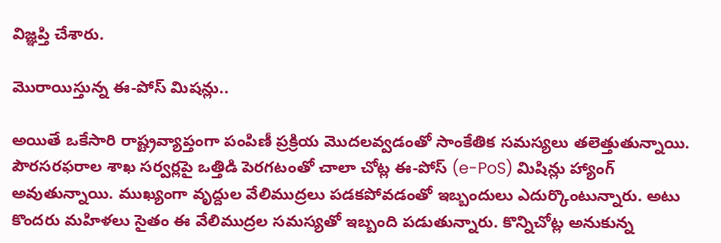విజ్ఞప్తి చేశారు.

మొరాయిస్తున్న ఈ-పోస్ మిషన్లు..

అయితే ఒకేసారి రాష్ట్రవ్యాప్తంగా పంపిణీ ప్రక్రియ మొదలవ్వడంతో సాంకేతిక సమస్యలు తలెత్తుతున్నాయి. పౌరసరఫరాల శాఖ సర్వర్లపై ఒత్తిడి పెరగటంతో చాలా చోట్ల ఈ-పోస్ (e-PoS) మిషిన్లు హ్యాంగ్ అవుతున్నాయి. ముఖ్యంగా వృద్దుల వేలిముద్రలు పడకపోవడంతో ఇబ్బందులు ఎదుర్కొంటున్నారు. అటు కొందరు మహిళలు సైతం ఈ వేలిముద్రల సమస్యతో ఇబ్బంది పడుతున్నారు. కొన్నిచోట్ల అనుకున్న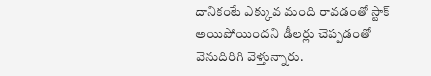దానికంటే ఎక్కువ మంది రావడంతో స్టాక్ అయిపోయిందని డీలర్లు చెప్పడంతో వెనుదిరిగి వెళ్తున్నారు.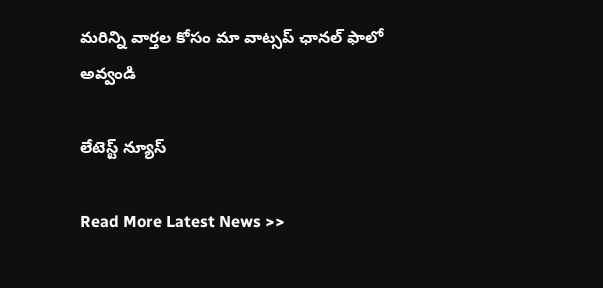మ‌రిన్ని వార్త‌ల కోసం మా వాట్స‌ప్ ఛాన‌ల్ ఫాలో అవ్వండి

లేటెస్ట్ న్యూస్‌

Read More Latest News >>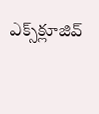ఎక్స్‌క్లూజివ్‌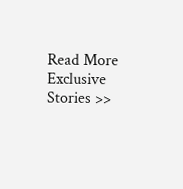Read More Exclusive Stories >>